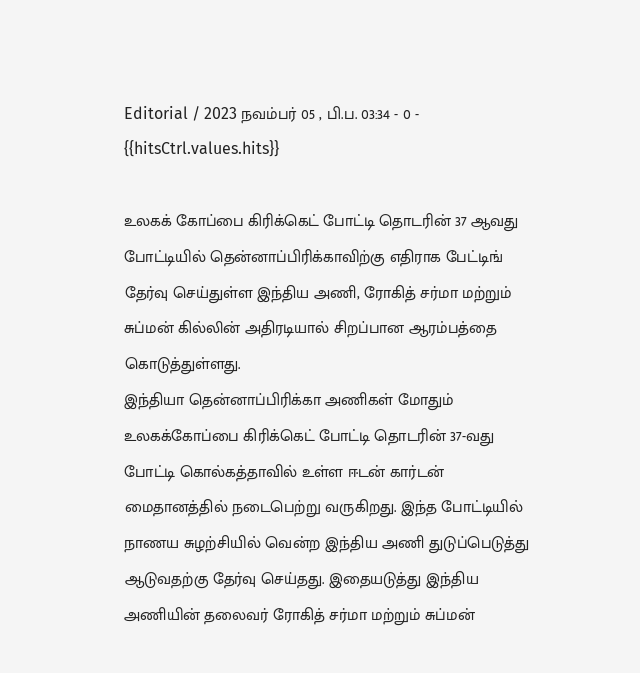Editorial / 2023 நவம்பர் 05 , பி.ப. 03:34 - 0 - {{hitsCtrl.values.hits}}

உலகக் கோப்பை கிரிக்கெட் போட்டி தொடரின் 37 ஆவது போட்டியில் தென்னாப்பிரிக்காவிற்கு எதிராக பேட்டிங் தேர்வு செய்துள்ள இந்திய அணி, ரோகித் சர்மா மற்றும் சுப்மன் கில்லின் அதிரடியால் சிறப்பான ஆரம்பத்தை கொடுத்துள்ளது.
இந்தியா தென்னாப்பிரிக்கா அணிகள் மோதும் உலகக்கோப்பை கிரிக்கெட் போட்டி தொடரின் 37-வது போட்டி கொல்கத்தாவில் உள்ள ஈடன் கார்டன் மைதானத்தில் நடைபெற்று வருகிறது. இந்த போட்டியில் நாணய சுழற்சியில் வென்ற இந்திய அணி துடுப்பெடுத்து ஆடுவதற்கு தேர்வு செய்தது. இதையடுத்து இந்திய அணியின் தலைவர் ரோகித் சர்மா மற்றும் சுப்மன்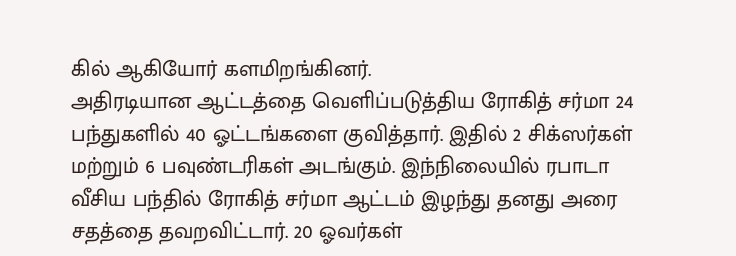கில் ஆகியோர் களமிறங்கினர்.
அதிரடியான ஆட்டத்தை வெளிப்படுத்திய ரோகித் சர்மா 24 பந்துகளில் 40 ஓட்டங்களை குவித்தார். இதில் 2 சிக்ஸர்கள் மற்றும் 6 பவுண்டரிகள் அடங்கும். இந்நிலையில் ரபாடா வீசிய பந்தில் ரோகித் சர்மா ஆட்டம் இழந்து தனது அரை சதத்தை தவறவிட்டார். 20 ஓவர்கள்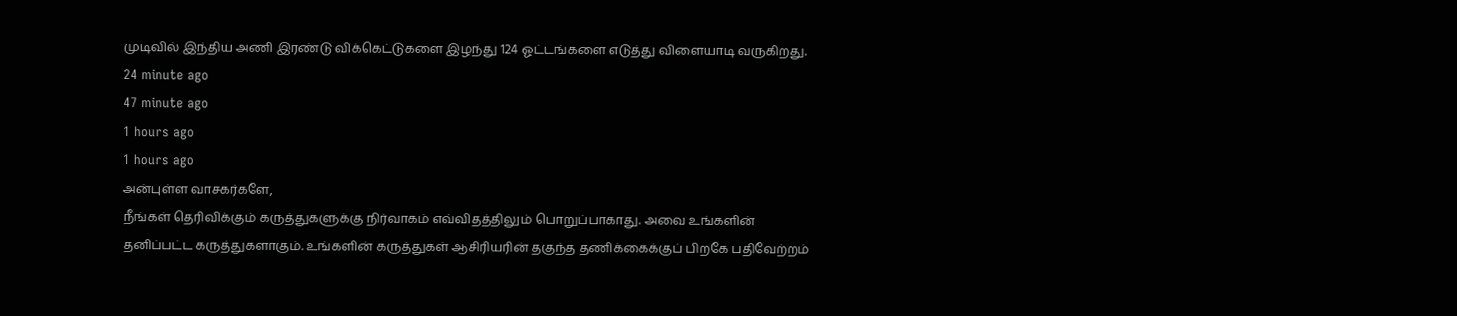முடிவில் இந்திய அணி இரண்டு விக்கெட்டுகளை இழந்து 124 ஓட்டங்களை எடுத்து விளையாடி வருகிறது.
24 minute ago
47 minute ago
1 hours ago
1 hours ago
அன்புள்ள வாசகர்களே,
நீங்கள் தெரிவிக்கும் கருத்துகளுக்கு நிர்வாகம் எவ்விதத்திலும் பொறுப்பாகாது. அவை உங்களின் தனிப்பட்ட கருத்துகளாகும். உங்களின் கருத்துகள் ஆசிரியரின் தகுந்த தணிக்கைக்குப் பிறகே பதிவேற்றம்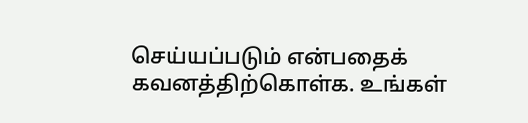செய்யப்படும் என்பதைக் கவனத்திற்கொள்க. உங்கள்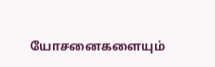யோசனைகளையும்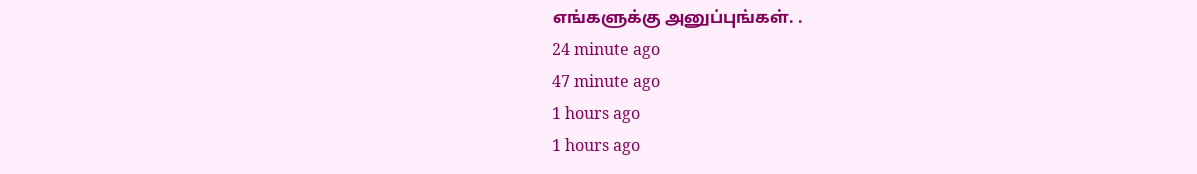எங்களுக்கு அனுப்புங்கள். .
24 minute ago
47 minute ago
1 hours ago
1 hours ago